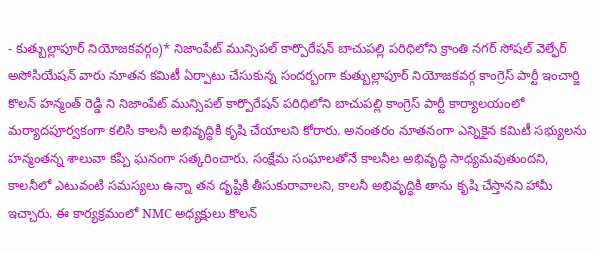- కుత్బుల్లాపూర్ నియోజకవర్గం)* నిజాంపేట్ మున్సిపల్ కార్పొరేషన్ బాచుపల్లి పరిధిలోని క్రాంతి నగర్ సోషల్ వెల్ఫేర్ అసోసియేషన్ వారు నూతన కమిటీ ఏర్పాటు చేసుకున్న సందర్బంగా కుత్బుల్లాపూర్ నియోజకవర్గ కాంగ్రెస్ పార్టీ ఇంచార్జి కొలన్ హన్మంత్ రెడ్డి ని నిజాంపేట్ మున్సిపల్ కార్పొరేషన్ పరిధిలోని బాచుపల్లి కాంగ్రెస్ పార్టీ కార్యాలయంలో మర్యాదపూర్వకంగా కలిసి కాలనీ అభివృద్ధికి కృషి చేయాలని కోరారు. అనంతరం నూతనంగా ఎన్నికైన కమిటీ సభ్యులను హన్మంతన్న శాలువా కప్పి ఘనంగా సత్కరించారు. సంక్షేమ సంఘాలతోనే కాలనీల అభివృద్ధి సాధ్యమవుతుందని, కాలనీలో ఎటువంటి సమస్యలు ఉన్నా తన దృష్టికి తీసుకురావాలని, కాలనీ అభివృద్ధికి తాను కృషి చేస్తానని హామీ ఇచ్చారు. ఈ కార్యక్రమంలో NMC అధ్యక్షులు కొలన్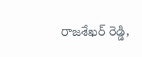రాజశేఖర్ రెడ్డి,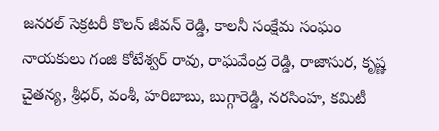జనరల్ సెక్రటరీ కొలన్ జీవన్ రెడ్డి, కాలనీ సంక్షేమ సంఘం నాయకులు గంజి కోటేశ్వర్ రావు, రాఘవేంద్ర రెడ్డి, రాజాసుర, కృష్ణ చైతన్య, శ్రీధర్, వంశీ, హరిబాబు, బుగ్గారెడ్డి, నరసింహ, కమిటీ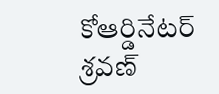కోఆర్డినేటర్ శ్రవణ్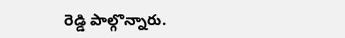రెడ్డి పాల్గొన్నారు.